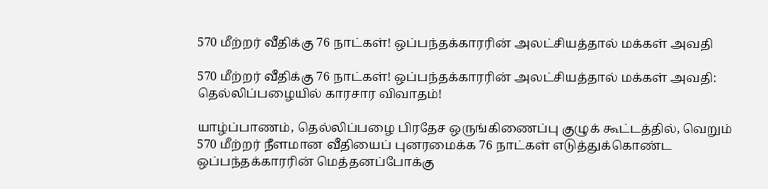570 மீற்றர் வீதிக்கு 76 நாட்கள்! ஒப்பந்தக்காரரின் அலட்சியத்தால் மக்கள் அவதி

570 மீற்றர் வீதிக்கு 76 நாட்கள்! ஒப்பந்தக்காரரின் அலட்சியத்தால் மக்கள் அவதி: தெல்லிப்பழையில் காரசார விவாதம்!

யாழ்ப்பாணம், தெல்லிப்பழை பிரதேச ஒருங்கிணைப்பு குழுக் கூட்டத்தில், வெறும் 570 மீற்றர் நீளமான வீதியைப் புனரமைக்க 76 நாட்கள் எடுத்துக்கொண்ட ஒப்பந்தக்காரரின் மெத்தனப்போக்கு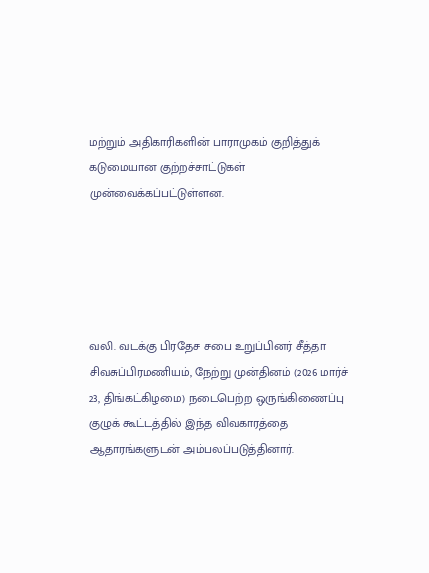மற்றும் அதிகாரிகளின் பாராமுகம் குறித்துக் கடுமையான குற்றச்சாட்டுகள் முன்வைக்கப்பட்டுள்ளன.





வலி. வடக்கு பிரதேச சபை உறுப்பினர் சீத்தா சிவசுப்பிரமணியம், நேற்று முன்தினம் (2026 மார்ச் 23, திங்கட்கிழமை) நடைபெற்ற ஒருங்கிணைப்பு குழுக் கூட்டத்தில் இந்த விவகாரத்தை ஆதாரங்களுடன் அம்பலப்படுத்தினார்.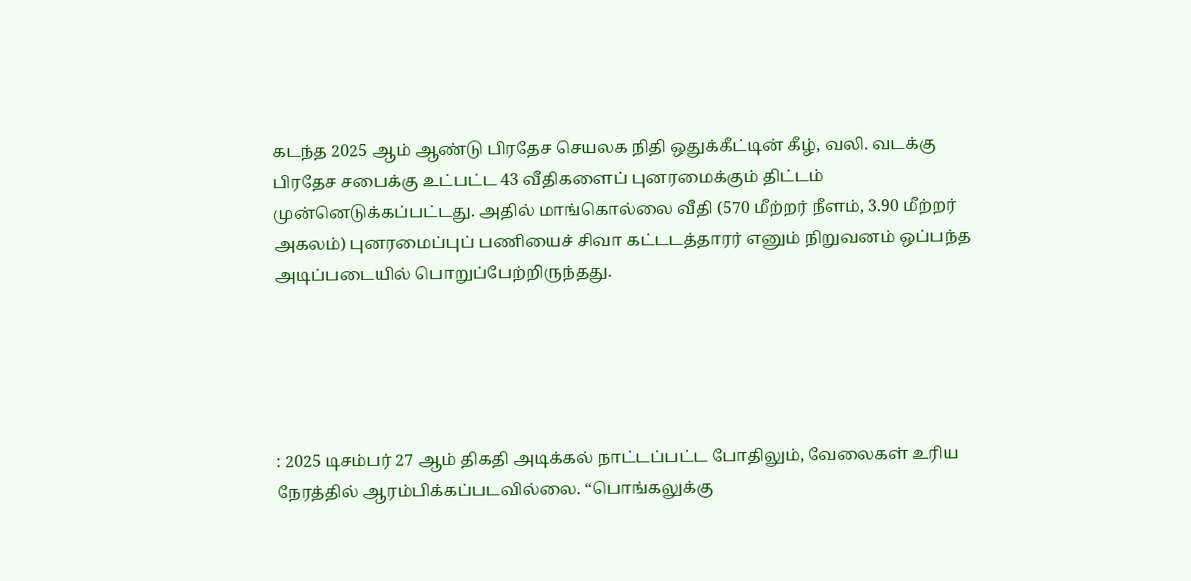கடந்த 2025 ஆம் ஆண்டு பிரதேச செயலக நிதி ஒதுக்கீட்டின் கீழ், வலி. வடக்கு பிரதேச சபைக்கு உட்பட்ட 43 வீதிகளைப் புனரமைக்கும் திட்டம் முன்னெடுக்கப்பட்டது. அதில் மாங்கொல்லை வீதி (570 மீற்றர் நீளம், 3.90 மீற்றர் அகலம்) புனரமைப்புப் பணியைச் சிவா கட்டடத்தாரர் எனும் நிறுவனம் ஒப்பந்த அடிப்படையில் பொறுப்பேற்றிருந்தது.





: 2025 டிசம்பர் 27 ஆம் திகதி அடிக்கல் நாட்டப்பட்ட போதிலும், வேலைகள் உரிய நேரத்தில் ஆரம்பிக்கப்படவில்லை. “பொங்கலுக்கு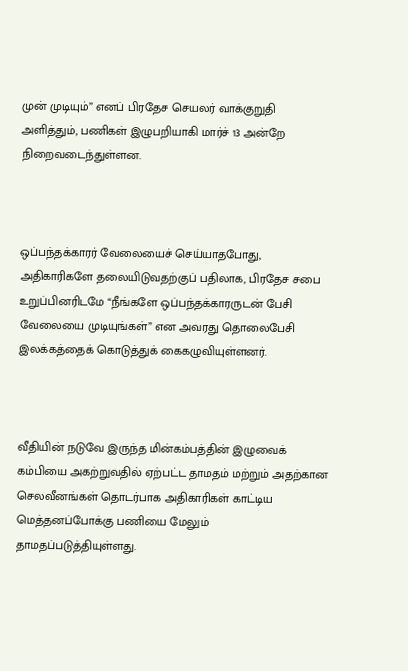முன் முடியும்” எனப் பிரதேச செயலர் வாக்குறுதி அளித்தும், பணிகள் இழுபறியாகி மார்ச் 13 அன்றே நிறைவடைந்துள்ளன.



ஒப்பந்தக்காரர் வேலையைச் செய்யாதபோது, அதிகாரிகளே தலையிடுவதற்குப் பதிலாக, பிரதேச சபை உறுப்பினரிடமே “நீங்களே ஒப்பந்தக்காரருடன் பேசி வேலையை முடியுங்கள்” என அவரது தொலைபேசி இலக்கத்தைக் கொடுத்துக் கைகழுவியுள்ளனர்.



வீதியின் நடுவே இருந்த மின்கம்பத்தின் இழுவைக் கம்பியை அகற்றுவதில் ஏற்பட்ட தாமதம் மற்றும் அதற்கான செலவீனங்கள் தொடர்பாக அதிகாரிகள் காட்டிய மெத்தனப்போக்கு பணியை மேலும் தாமதப்படுத்தியுள்ளது.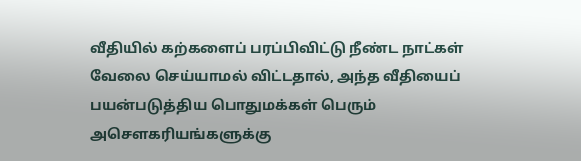வீதியில் கற்களைப் பரப்பிவிட்டு நீண்ட நாட்கள் வேலை செய்யாமல் விட்டதால், அந்த வீதியைப் பயன்படுத்திய பொதுமக்கள் பெரும் அசௌகரியங்களுக்கு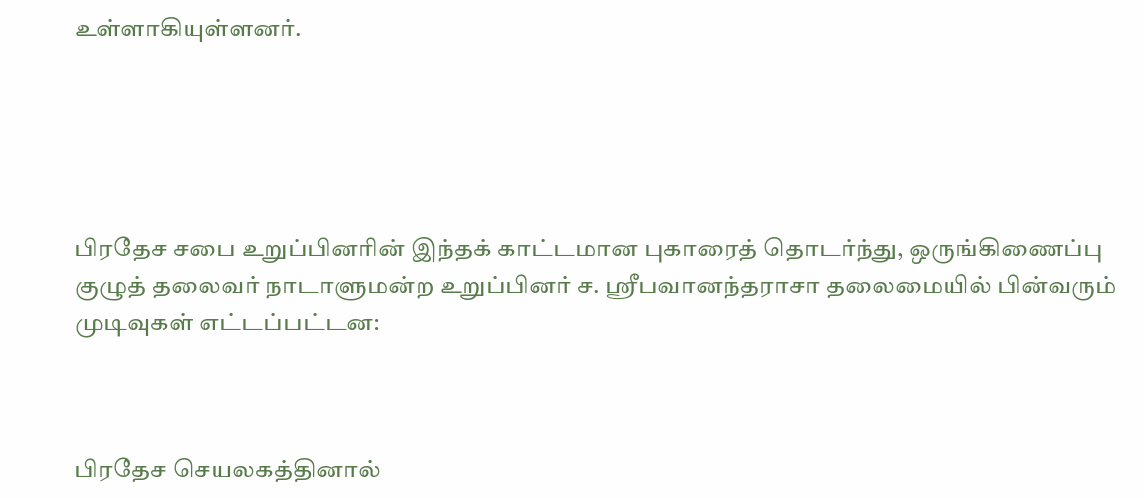உள்ளாகியுள்ளனர்.





பிரதேச சபை உறுப்பினரின் இந்தக் காட்டமான புகாரைத் தொடர்ந்து, ஒருங்கிணைப்பு குழுத் தலைவர் நாடாளுமன்ற உறுப்பினர் ச. ஸ்ரீபவானந்தராசா தலைமையில் பின்வரும் முடிவுகள் எட்டப்பட்டன:



பிரதேச செயலகத்தினால்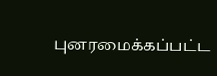புனரமைக்கப்பட்ட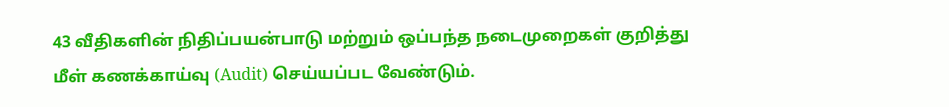43 வீதிகளின் நிதிப்பயன்பாடு மற்றும் ஒப்பந்த நடைமுறைகள் குறித்து மீள் கணக்காய்வு (Audit) செய்யப்பட வேண்டும்.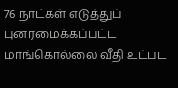76 நாட்கள் எடுத்துப் புனரமைக்கப்பட்ட மாங்கொல்லை வீதி உட்பட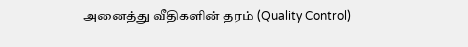அனைத்து வீதிகளின் தரம் (Quality Control)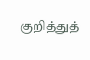குறித்துத்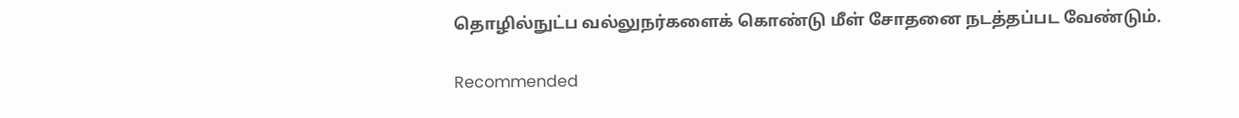தொழில்நுட்ப வல்லுநர்களைக் கொண்டு மீள் சோதனை நடத்தப்பட வேண்டும்.

Recommended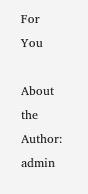For You

About the Author: admin